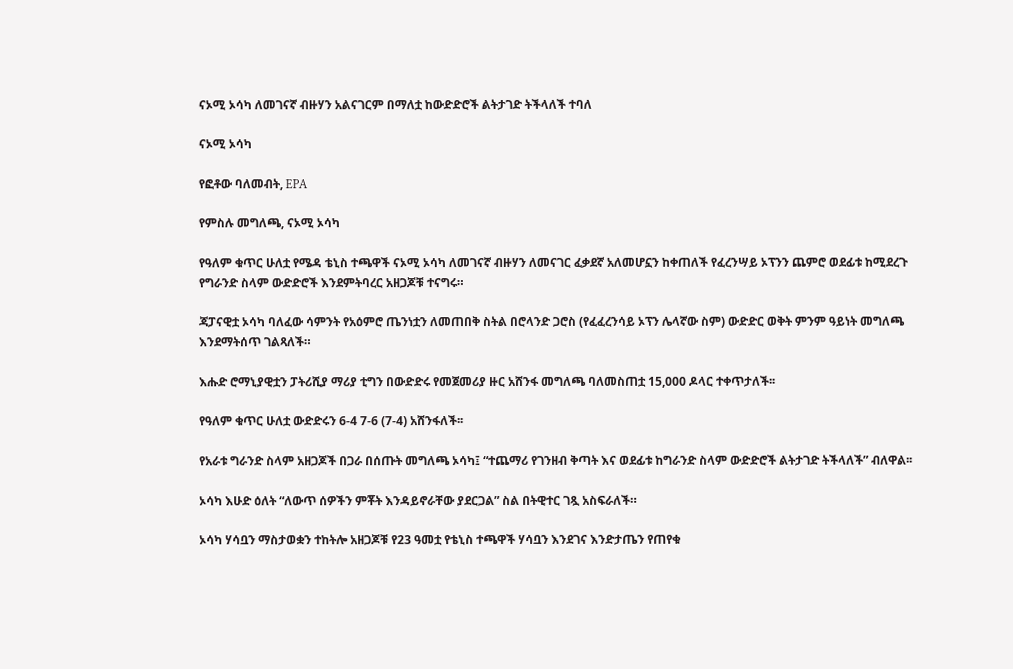ናኦሚ ኦሳካ ለመገናኛ ብዙሃን አልናገርም በማለቷ ከውድድሮች ልትታገድ ትችላለች ተባለ

ናኦሚ ኦሳካ

የፎቶው ባለመብት, EPA

የምስሉ መግለጫ, ናኦሚ ኦሳካ

የዓለም ቁጥር ሁለቷ የሜዳ ቴኒስ ተጫዋች ናኦሚ ኦሳካ ለመገናኛ ብዙሃን ለመናገር ፈቃደኛ አለመሆኗን ከቀጠለች የፈረንሣይ ኦፕንን ጨምሮ ወደፊቱ ከሚደረጉ የግራንድ ስላም ውድድሮች እንደምትባረር አዘጋጆቹ ተናግሩ።

ጃፓናዊቷ ኦሳካ ባለፈው ሳምንት የአዕምሮ ጤንነቷን ለመጠበቅ ስትል በሮላንድ ጋሮስ (የፈፈረንሳይ ኦፕን ሌላኛው ስም) ውድድር ወቅት ምንም ዓይነት መግለጫ እንደማትሰጥ ገልጻለች።

እሑድ ሮማኒያዊቷን ፓትሪሺያ ማሪያ ቲግን በውድድሩ የመጀመሪያ ዙር አሸንፋ መግለጫ ባለመስጠቷ 15,000 ዶላር ተቀጥታለች፡፡

የዓለም ቁጥር ሁለቷ ውድድሩን 6-4 7-6 (7-4) አሸንፋለች፡፡

የአራቱ ግራንድ ስላም አዘጋጆች በጋራ በሰጡት መግለጫ ኦሳካ፤ “ተጨማሪ የገንዘብ ቅጣት እና ወደፊቱ ከግራንድ ስላም ውድድሮች ልትታገድ ትችላለች” ብለዋል፡፡

ኦሳካ እሁድ ዕለት “ለውጥ ሰዎችን ምቾት እንዳይኖራቸው ያደርጋል” ስል በትዊተር ገጿ አስፍራለች።

ኦሳካ ሃሳቧን ማስታወቋን ተከትሎ አዘጋጆቹ የ23 ዓመቷ የቴኒስ ተጫዋች ሃሳቧን እንደገና እንድታጤን የጠየቁ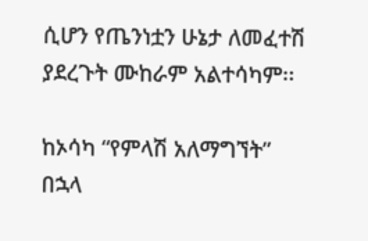ሲሆን የጤንነቷን ሁኔታ ለመፈተሽ ያደረጉት ሙከራም አልተሳካም፡፡

ከኦሳካ “የምላሽ አለማግኘት” በኋላ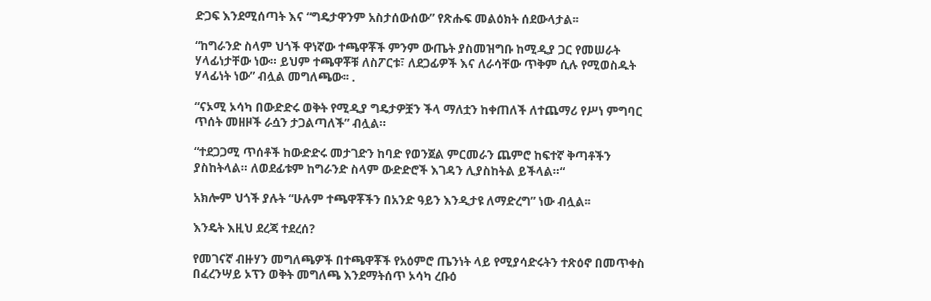ድጋፍ እንደሚሰጣት እና “ግዴታዋንም አስታሰውሰው” የጽሑፍ መልዕክት ሰደውላታል፡፡

“ከግራንድ ስላም ህጎች ዋነኛው ተጫዋቾች ምንም ውጤት ያስመዝግቡ ከሚዲያ ጋር የመሠራት ሃላፊነታቸው ነው። ይህም ተጫዋቾቹ ለስፖርቱ፣ ለደጋፊዎች እና ለራሳቸው ጥቅም ሲሉ የሚወስዱት ሃላፊነት ነው” ብሏል መግለጫው፡፡ .

“ናኦሚ ኦሳካ በውድድሩ ወቅት የሚዲያ ግዴታዎቿን ችላ ማለቷን ከቀጠለች ለተጨማሪ የሥነ ምግባር ጥሰት መዘዞች ራሷን ታጋልጣለች” ብሏል።

“ተደጋጋሚ ጥሰቶች ከውድድሩ መታገድን ከባድ የወንጀል ምርመራን ጨምሮ ከፍተኛ ቅጣቶችን ያስከትላል። ለወደፊቱም ከግራንድ ስላም ውድድሮች እገዳን ሊያስከትል ይችላል።“

አክሎም ህጎች ያሉት “ሁሉም ተጫዋቾችን በአንድ ዓይን እንዲታዩ ለማድረግ” ነው ብሏል፡፡

እንዴት እዚህ ደረጃ ተደረሰ?

የመገናኛ ብዙሃን መግለጫዎች በተጫዋቾች የአዕምሮ ጤንነት ላይ የሚያሳድሩትን ተጽዕኖ በመጥቀስ በፈረንሣይ ኦፕን ወቅት መግለጫ እንደማትሰጥ ኦሳካ ረቡዕ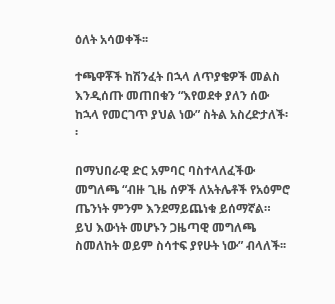ዕለት አሳወቀች፡፡

ተጫዋቾች ከሽንፈት በኋላ ለጥያቄዎች መልስ እንዲሰጡ መጠበቁን “እየወደቀ ያለን ሰው ከኋላ የመርገጥ ያህል ነው” ስትል አስረድታለች፡፡

በማህበራዊ ድር አምባር ባስተላለፈችው መግለጫ “ብዙ ጊዜ ሰዎች ለአትሌቶች የአዕምሮ ጤንነት ምንም እንደማይጨነቁ ይሰማኛል። ይህ እውነት መሆኑን ጋዜጣዊ መግለጫ ስመለከት ወይም ስሳተፍ ያየሁት ነው” ብላለች፡፡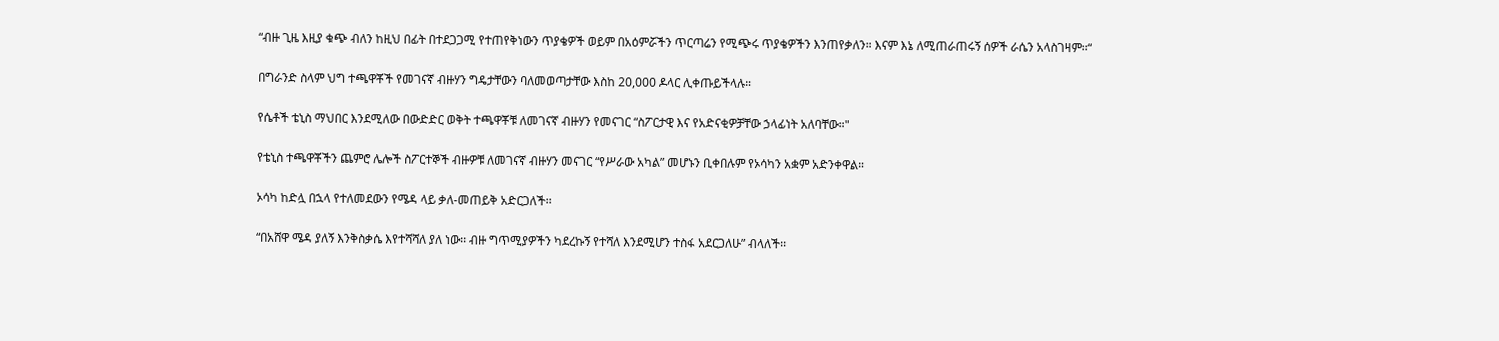“ብዙ ጊዜ እዚያ ቁጭ ብለን ከዚህ በፊት በተደጋጋሚ የተጠየቅነውን ጥያቄዎች ወይም በአዕምሯችን ጥርጣሬን የሚጭሩ ጥያቄዎችን እንጠየቃለን። እናም እኔ ለሚጠራጠሩኝ ሰዎች ራሴን አላስገዛም፡፡“

በግራንድ ስላም ህግ ተጫዋቾች የመገናኛ ብዙሃን ግዴታቸውን ባለመወጣታቸው እስከ 20,000 ዶላር ሊቀጡይችላሉ።

የሴቶች ቴኒስ ማህበር እንደሚለው በውድድር ወቅት ተጫዋቾቹ ለመገናኛ ብዙሃን የመናገር “ስፖርታዊ እና የአድናቂዎቻቸው ኃላፊነት አለባቸው።"

የቴኒስ ተጫዋቾችን ጨምሮ ሌሎች ስፖርተኞች ብዙዎቹ ለመገናኛ ብዙሃን መናገር “የሥራው አካል” መሆኑን ቢቀበሉም የኦሳካን አቋም አድንቀዋል።

ኦሳካ ከድሏ በኋላ የተለመደውን የሜዳ ላይ ቃለ-መጠይቅ አድርጋለች፡፡

“በአሸዋ ሜዳ ያለኝ እንቅስቃሴ እየተሻሻለ ያለ ነው፡፡ ብዙ ግጥሚያዎችን ካደረኩኝ የተሻለ እንደሚሆን ተስፋ አደርጋለሁ” ብላለች፡፡